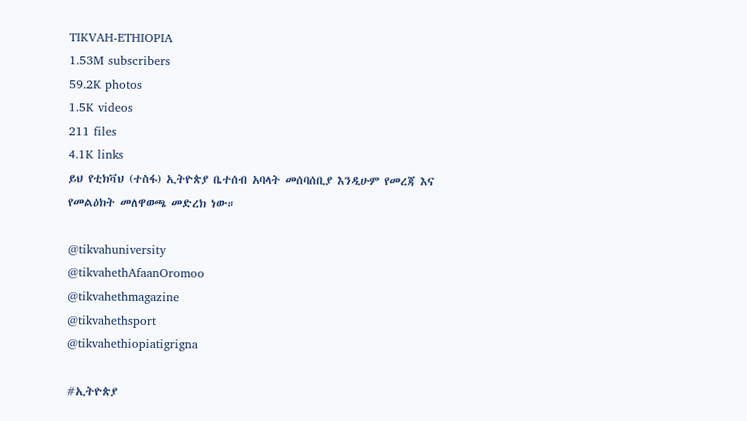TIKVAH-ETHIOPIA
1.53M subscribers
59.2K photos
1.5K videos
211 files
4.1K links
ይህ የቲክቫህ (ተስፋ) ኢትዮጵያ ቤተሰብ አባላት መሰባሰቢያ እንዲሁም የመረጃ እና የመልዕክት መለዋወጫ መድረክ ነው።

@tikvahuniversity
@tikvahethAfaanOromoo
@tikvahethmagazine
@tikvahethsport
@tikvahethiopiatigrigna

#ኢትዮጵያ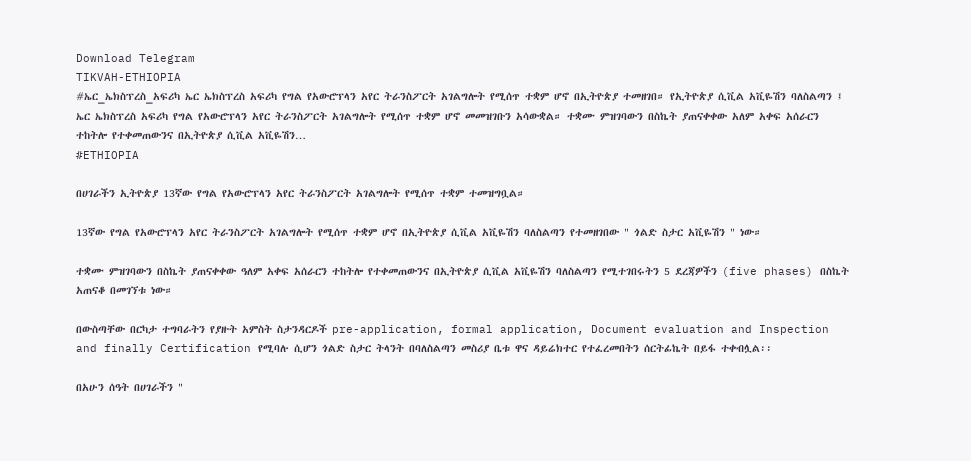Download Telegram
TIKVAH-ETHIOPIA
#ኤር_ኤክስፕረስ_አፍሪካ ኤር ኤክስፕረስ አፍሪካ የግል የአውሮፕላን አየር ትራንስፖርት አገልግሎት የሚሰጥ ተቋም ሆኖ በኢትዮጵያ ተመዘገበ። የኢትዮጵያ ሲቪል አቪዬሽን ባለስልጣን ፤ ኤር ኤክስፕረስ አፍሪካ የግል የአውሮፕላን አየር ትራንስፖርት አገልግሎት የሚሰጥ ተቋም ሆኖ መመዝገቡን አሳውቋል። ተቋሙ ምዝገባውን በስኬት ያጠናቀቀው አለም አቀፍ አሰራርን ተከትሎ የተቀመጠውንና በኢትዮጵያ ሲቪል አቪዬሽን…
#ETHIOPIA

በሀገራችን ኢትዮጵያ 13ኛው የግል የአውሮፕላን አየር ትራንስፖርት አገልግሎት የሚሰጥ ተቋም ተመዝግቧል።

13ኛው የግል የአውሮፕላን አየር ትራንስፖርት አገልግሎት የሚሰጥ ተቋም ሆኖ በኢትዮጵያ ሲቪል አቪዬሽን ባለስልጣን የተመዘገበው " ጎልድ ስታር አቪዬሽን " ነው።

ተቋሙ ምዝገባውን በስኬት ያጠናቀቀው ዓለም አቀፍ አሰራርን ተከትሎ የተቀመጠውንና በኢትዮጵያ ሲቪል አቪዬሽን ባለስልጣን የሚተገበሩትን 5 ደረጃዎችን (five phases) በስኬት አጠናቆ በመገኘቱ ነው።

በውስጣቸው በርካታ ተግባራትን የያዙት አምስት ስታንዳርዶች pre-application, formal application, Document evaluation and Inspection and finally Certification የሚባሉ ሲሆን ጎልድ ስታር ትላንት በባለስልጣን መስሪያ ቤቱ ዋና ዳይሬክተር የተፈረመበትን ሰርትፊኬት በይፋ ተቀብሏል፡፡

በአሁን ሰዓት በሀገራችን "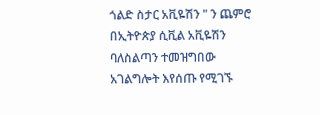ጎልድ ስታር አቪዬሽን " ን ጨምሮ በኢትዮጵያ ሲቪል አቪዬሽን ባለስልጣን ተመዝግበው አገልግሎት እየሰጡ የሚገኙ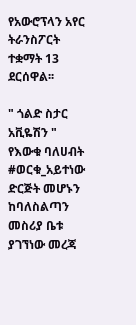የአውሮፕላን አየር ትራንስፖርት ተቋማት 13 ደርሰዋል፡፡

" ጎልድ ስታር አቪዬሽን " የእውቁ ባለሀብት #ወርቁ_አይተነው ድርጅት መሆኑን ከባለስልጣን መስሪያ ቤቱ ያገኘነው መረጃ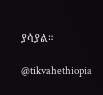ያሳያል።

@tikvahethiopia